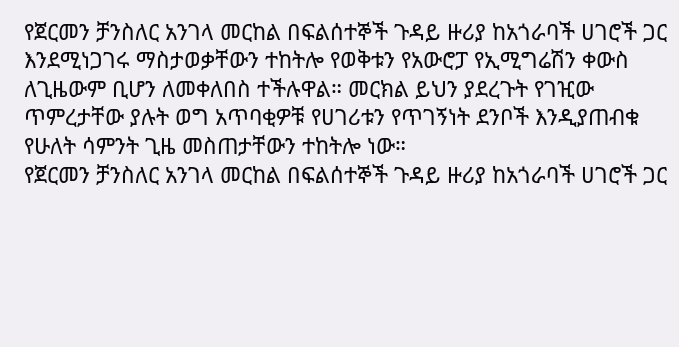የጀርመን ቻንስለር አንገላ መርከል በፍልሰተኞች ጉዳይ ዙሪያ ከአጎራባች ሀገሮች ጋር እንደሚነጋገሩ ማስታወቃቸውን ተከትሎ የወቅቱን የአውሮፓ የኢሚግሬሽን ቀውስ ለጊዜውም ቢሆን ለመቀለበስ ተችሉዋል። መርክል ይህን ያደረጉት የገዢው ጥምረታቸው ያሉት ወግ አጥባቂዎቹ የሀገሪቱን የጥገኝነት ደንቦች እንዲያጠብቁ የሁለት ሳምንት ጊዜ መስጠታቸውን ተከትሎ ነው።
የጀርመን ቻንስለር አንገላ መርከል በፍልሰተኞች ጉዳይ ዙሪያ ከአጎራባች ሀገሮች ጋር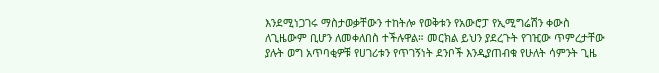እንደሚነጋገሩ ማስታወቃቸውን ተከትሎ የወቅቱን የአውሮፓ የኢሚግሬሽን ቀውስ ለጊዜውም ቢሆን ለመቀለበስ ተችሉዋል። መርክል ይህን ያደረጉት የገዢው ጥምረታቸው ያሉት ወግ አጥባቂዎቹ የሀገሪቱን የጥገኝነት ደንቦች እንዲያጠብቁ የሁለት ሳምንት ጊዜ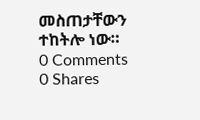መስጠታቸውን ተከትሎ ነው።
0 Comments
0 Shares